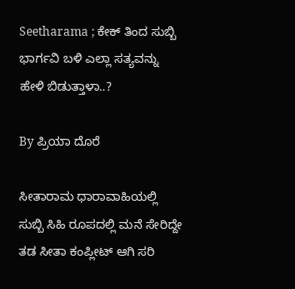Seetharama ; ಕೇಕ್ ತಿಂದ ಸುಬ್ಬಿ ಭಾರ್ಗವಿ ಬಳಿ ಎಲ್ಲಾ ಸತ್ಯವನ್ನು ಹೇಳಿ ಬಿಡುತ್ತಾಳಾ..?

By ಪ್ರಿಯಾ ದೊರೆ

ಸೀತಾರಾಮ ಧಾರಾವಾಹಿಯಲ್ಲಿ ಸುಬ್ಬಿ ಸಿಹಿ ರೂಪದಲ್ಲಿ ಮನೆ ಸೇರಿದ್ದೇ ತಡ ಸೀತಾ ಕಂಪ್ಲೀಟ್ ಆಗಿ ಸರಿ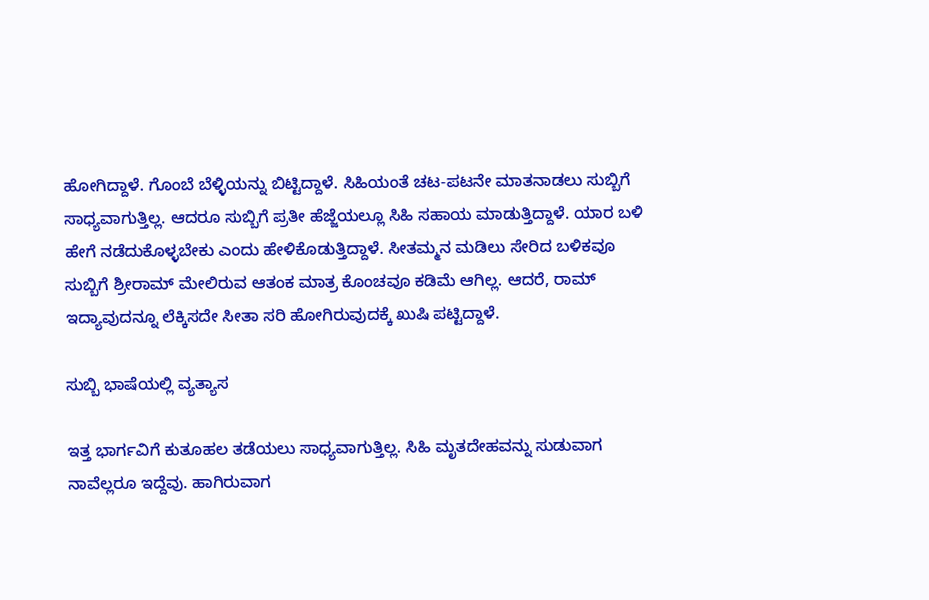ಹೋಗಿದ್ದಾಳೆ. ಗೊಂಬೆ ಬೆಳ್ಳಿಯನ್ನು ಬಿಟ್ಟಿದ್ದಾಳೆ. ಸಿಹಿಯಂತೆ ಚಟ-ಪಟನೇ ಮಾತನಾಡಲು ಸುಬ್ಬಿಗೆ ಸಾಧ್ಯವಾಗುತ್ತಿಲ್ಲ. ಆದರೂ ಸುಬ್ಬಿಗೆ ಪ್ರತೀ ಹೆಜ್ಜೆಯಲ್ಲೂ ಸಿಹಿ ಸಹಾಯ ಮಾಡುತ್ತಿದ್ದಾಳೆ. ಯಾರ ಬಳಿ ಹೇಗೆ ನಡೆದುಕೊಳ್ಳಬೇಕು ಎಂದು ಹೇಳಿಕೊಡುತ್ತಿದ್ದಾಳೆ. ಸೀತಮ್ಮನ ಮಡಿಲು ಸೇರಿದ ಬಳಿಕವೂ ಸುಬ್ಬಿಗೆ ಶ್ರೀರಾಮ್ ಮೇಲಿರುವ ಆತಂಕ ಮಾತ್ರ ಕೊಂಚವೂ ಕಡಿಮೆ ಆಗಿಲ್ಲ. ಆದರೆ, ರಾಮ್ ಇದ್ಯಾವುದನ್ನೂ ಲೆಕ್ಕಿಸದೇ ಸೀತಾ ಸರಿ ಹೋಗಿರುವುದಕ್ಕೆ ಖುಷಿ ಪಟ್ಟಿದ್ದಾಳೆ.

ಸುಬ್ಬಿ ಭಾಷೆಯಲ್ಲಿ ವ್ಯತ್ಯಾಸ

ಇತ್ತ ಭಾರ್ಗವಿಗೆ ಕುತೂಹಲ ತಡೆಯಲು ಸಾಧ್ಯವಾಗುತ್ತಿಲ್ಲ. ಸಿಹಿ ಮೃತದೇಹವನ್ನು ಸುಡುವಾಗ ನಾವೆಲ್ಲರೂ ಇದ್ದೆವು. ಹಾಗಿರುವಾಗ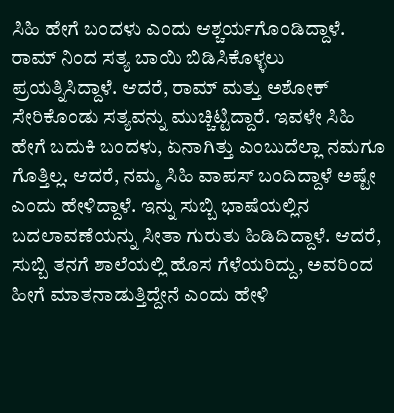ಸಿಹಿ ಹೇಗೆ ಬಂದಳು ಎಂದು ಆಶ್ಚರ್ಯಗೊಂಡಿದ್ದಾಳೆ. ರಾಮ್ ನಿಂದ ಸತ್ಯ ಬಾಯಿ ಬಿಡಿಸಿಕೊಳ್ಳಲು ಪ್ರಯತ್ನಿಸಿದ್ದಾಳೆ. ಆದರೆ, ರಾಮ್ ಮತ್ತು ಅಶೋಕ್ ಸೇರಿಕೊಂಡು ಸತ್ಯವನ್ನು ಮುಚ್ಚಿಟ್ಟಿದ್ದಾರೆ. ಇವಳೇ ಸಿಹಿ ಹೇಗೆ ಬದುಕಿ ಬಂದಳು, ಏನಾಗಿತ್ತು ಎಂಬುದೆಲ್ಲಾ ನಮಗೂ ಗೊತ್ತಿಲ್ಲ. ಆದರೆ, ನಮ್ಮ ಸಿಹಿ ವಾಪಸ್ ಬಂದಿದ್ದಾಳೆ ಅಷ್ಟೇ ಎಂದು ಹೇಳಿದ್ದಾಳೆ. ಇನ್ನು ಸುಬ್ಬಿ ಭಾಷೆಯಲ್ಲಿನ ಬದಲಾವಣೆಯನ್ನು ಸೀತಾ ಗುರುತು ಹಿಡಿದಿದ್ದಾಳೆ. ಆದರೆ, ಸುಬ್ಬಿ ತನಗೆ ಶಾಲೆಯಲ್ಲಿ ಹೊಸ ಗೆಳೆಯರಿದ್ದು, ಅವರಿಂದ ಹೀಗೆ ಮಾತನಾಡುತ್ತಿದ್ದೇನೆ ಎಂದು ಹೇಳಿ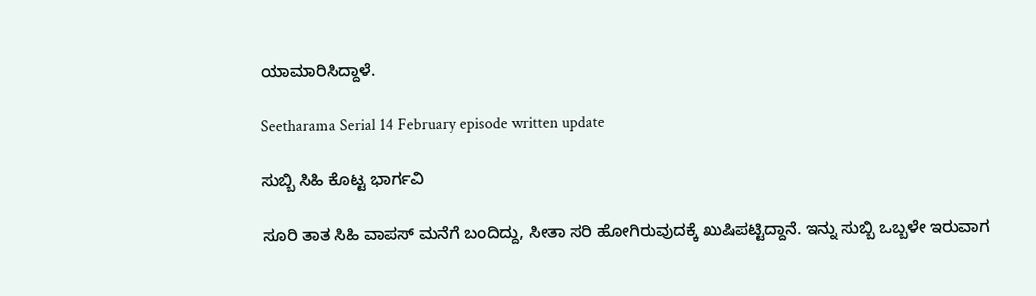ಯಾಮಾರಿಸಿದ್ದಾಳೆ.

Seetharama Serial 14 February episode written update

ಸುಬ್ಬಿ ಸಿಹಿ ಕೊಟ್ಟ ಭಾರ್ಗವಿ

ಸೂರಿ ತಾತ ಸಿಹಿ ವಾಪಸ್ ಮನೆಗೆ ಬಂದಿದ್ದು, ಸೀತಾ ಸರಿ ಹೋಗಿರುವುದಕ್ಕೆ ಖುಷಿಪಟ್ಟಿದ್ದಾನೆ. ಇನ್ನು ಸುಬ್ಬಿ ಒಬ್ಬಳೇ ಇರುವಾಗ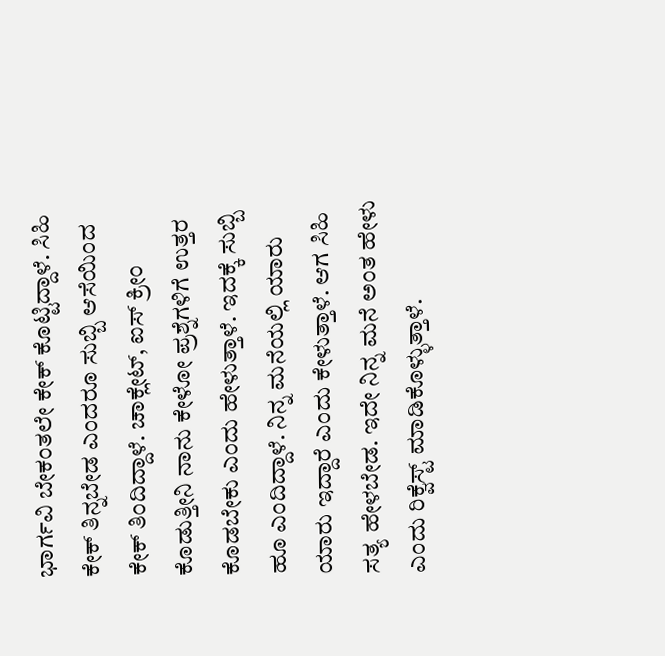ಭಾರ್ಗವಿ ಬೇಕಂತಲೇ ಕೇಕ್ ಕೊಟ್ಟಿದ್ದಾಳೆ. ಸಿಹಿ ಕೇಕ್ ತಿನ್ನಬೇಡ ಎಂದರೂ ಸುಬ್ಬಿ ಆಸೆಯಿಂದ ಕೇಕ್ ತಿಂದಿದ್ದಾಳೆ. ಚಾಕ್ಲೇಟ್, ಐಸ್ ಕ್ರೀಂ ಕೊಡುತ್ತೀನಿ ನಾನು ಕೇಳೋ ಪ್ರಶ್ನೆಗಳಿಗೆ ಉತ್ತರ ಕೊಡಬೇಕು ಎಂದು ಹೇಳುತ್ತಾಳೆ. ಇದಕ್ಕೆ ಸುಬ್ಬಿ ಹೂ ಎಂದಿದ್ದಾಳೆ. ನಿನ್ನ ಮನೆಯಲ್ಲಿ ಯಾರು ಯಾರು ಇದ್ದಾರೆ ಎಂದು ಕೇಳುತ್ತಾಳೆ. ಆಗ ಸಿಹಿ ಸತ್ಯ ಹೇಳಬೇಡ. ಇದೇ ನಿನ್ನ ಮನೆ ಅಂತ ಹೇಳು ಎಂದು ರಿಕ್ವೆಸ್ಟ್ ಮಾಡಿಕೊಳ್ಳುತ್ತಾಳೆ.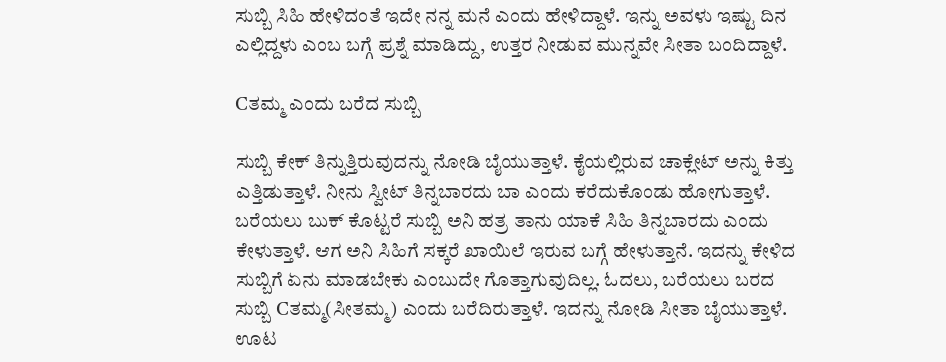ಸುಬ್ಬಿ ಸಿಹಿ ಹೇಳಿದಂತೆ ಇದೇ ನನ್ನ ಮನೆ ಎಂದು ಹೇಳಿದ್ದಾಳೆ. ಇನ್ನು ಅವಳು ಇಷ್ಟು ದಿನ ಎಲ್ಲಿದ್ದಳು ಎಂಬ ಬಗ್ಗೆ ಪ್ರಶ್ನೆ ಮಾಡಿದ್ದು, ಉತ್ತರ ನೀಡುವ ಮುನ್ನವೇ ಸೀತಾ ಬಂದಿದ್ದಾಳೆ.

Cತಮ್ಮ ಎಂದು ಬರೆದ ಸುಬ್ಬಿ

ಸುಬ್ಬಿ ಕೇಕ್ ತಿನ್ನುತ್ತಿರುವುದನ್ನು ನೋಡಿ ಬೈಯುತ್ತಾಳೆ. ಕೈಯಲ್ಲಿರುವ ಚಾಕ್ಲೇಟ್ ಅನ್ನು ಕಿತ್ತು ಎತ್ತಿಡುತ್ತಾಳೆ. ನೀನು ಸ್ವೀಟ್ ತಿನ್ನಬಾರದು ಬಾ ಎಂದು ಕರೆದುಕೊಂಡು ಹೋಗುತ್ತಾಳೆ. ಬರೆಯಲು ಬುಕ್ ಕೊಟ್ಟರೆ ಸುಬ್ಬಿ ಅನಿ ಹತ್ರ ತಾನು ಯಾಕೆ ಸಿಹಿ ತಿನ್ನಬಾರದು ಎಂದು ಕೇಳುತ್ತಾಳೆ. ಆಗ ಅನಿ ಸಿಹಿಗೆ ಸಕ್ಕರೆ ಖಾಯಿಲೆ ಇರುವ ಬಗ್ಗೆ ಹೇಳುತ್ತಾನೆ. ಇದನ್ನು ಕೇಳಿದ ಸುಬ್ಬಿಗೆ ಏನು ಮಾಡಬೇಕು ಎಂಬುದೇ ಗೊತ್ತಾಗುವುದಿಲ್ಲ. ಓದಲು, ಬರೆಯಲು ಬರದ ಸುಬ್ಬಿ Cತಮ್ಮ(ಸೀತಮ್ಮ) ಎಂದು ಬರೆದಿರುತ್ತಾಳೆ. ಇದನ್ನು ನೋಡಿ ಸೀತಾ ಬೈಯುತ್ತಾಳೆ. ಊಟ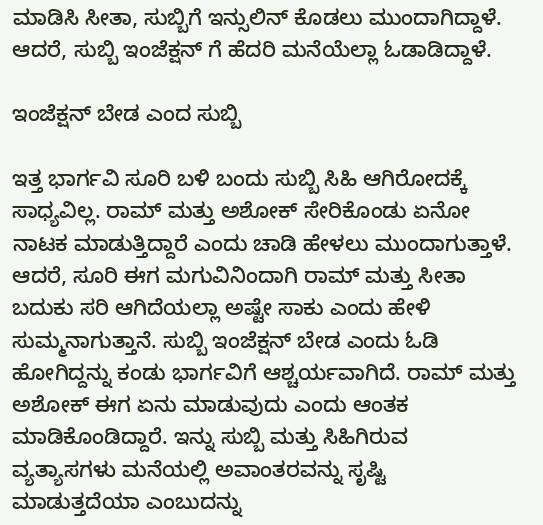ಮಾಡಿಸಿ ಸೀತಾ, ಸುಬ್ಬಿಗೆ ಇನ್ಸುಲಿನ್ ಕೊಡಲು ಮುಂದಾಗಿದ್ದಾಳೆ. ಆದರೆ, ಸುಬ್ಬಿ ಇಂಜೆಕ್ಷನ್ ಗೆ ಹೆದರಿ ಮನೆಯೆಲ್ಲಾ ಓಡಾಡಿದ್ದಾಳೆ.

ಇಂಜೆಕ್ಷನ್ ಬೇಡ ಎಂದ ಸುಬ್ಬಿ

ಇತ್ತ ಭಾರ್ಗವಿ ಸೂರಿ ಬಳಿ ಬಂದು ಸುಬ್ಬಿ ಸಿಹಿ ಆಗಿರೋದಕ್ಕೆ ಸಾಧ್ಯವಿಲ್ಲ. ರಾಮ್ ಮತ್ತು ಅಶೋಕ್ ಸೇರಿಕೊಂಡು ಏನೋ ನಾಟಕ ಮಾಡುತ್ತಿದ್ದಾರೆ ಎಂದು ಚಾಡಿ ಹೇಳಲು ಮುಂದಾಗುತ್ತಾಳೆ. ಆದರೆ, ಸೂರಿ ಈಗ ಮಗುವಿನಿಂದಾಗಿ ರಾಮ್ ಮತ್ತು ಸೀತಾ ಬದುಕು ಸರಿ ಆಗಿದೆಯಲ್ಲಾ ಅಷ್ಟೇ ಸಾಕು ಎಂದು ಹೇಳಿ ಸುಮ್ಮನಾಗುತ್ತಾನೆ. ಸುಬ್ಬಿ ಇಂಜೆಕ್ಷನ್ ಬೇಡ ಎಂದು ಓಡಿ ಹೋಗಿದ್ದನ್ನು ಕಂಡು ಭಾರ್ಗವಿಗೆ ಆಶ್ಚರ್ಯವಾಗಿದೆ. ರಾಮ್ ಮತ್ತು ಅಶೋಕ್ ಈಗ ಏನು ಮಾಡುವುದು ಎಂದು ಆಂತಕ ಮಾಡಿಕೊಂಡಿದ್ದಾರೆ. ಇನ್ನು ಸುಬ್ಬಿ ಮತ್ತು ಸಿಹಿಗಿರುವ ವ್ಯತ್ಯಾಸಗಳು ಮನೆಯಲ್ಲಿ ಅವಾಂತರವನ್ನು ಸೃಷ್ಟಿ ಮಾಡುತ್ತದೆಯಾ ಎಂಬುದನ್ನು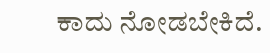ಕಾದು ನೋಡಬೇಕಿದೆ.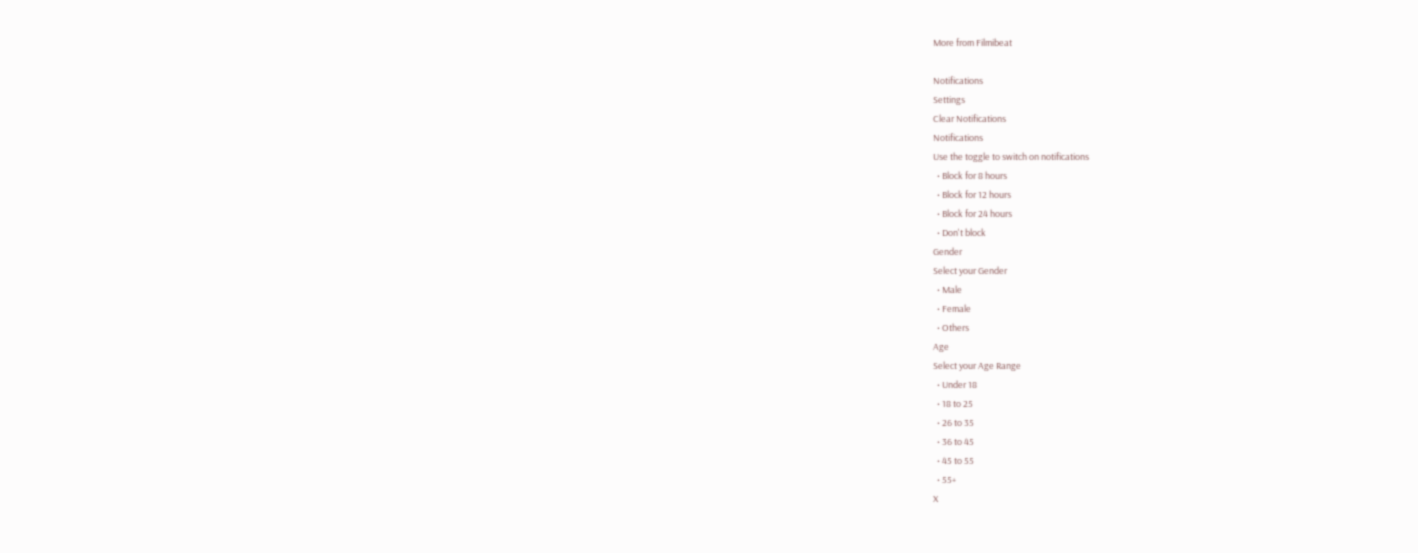More from Filmibeat

Notifications
Settings
Clear Notifications
Notifications
Use the toggle to switch on notifications
  • Block for 8 hours
  • Block for 12 hours
  • Block for 24 hours
  • Don't block
Gender
Select your Gender
  • Male
  • Female
  • Others
Age
Select your Age Range
  • Under 18
  • 18 to 25
  • 26 to 35
  • 36 to 45
  • 45 to 55
  • 55+
X